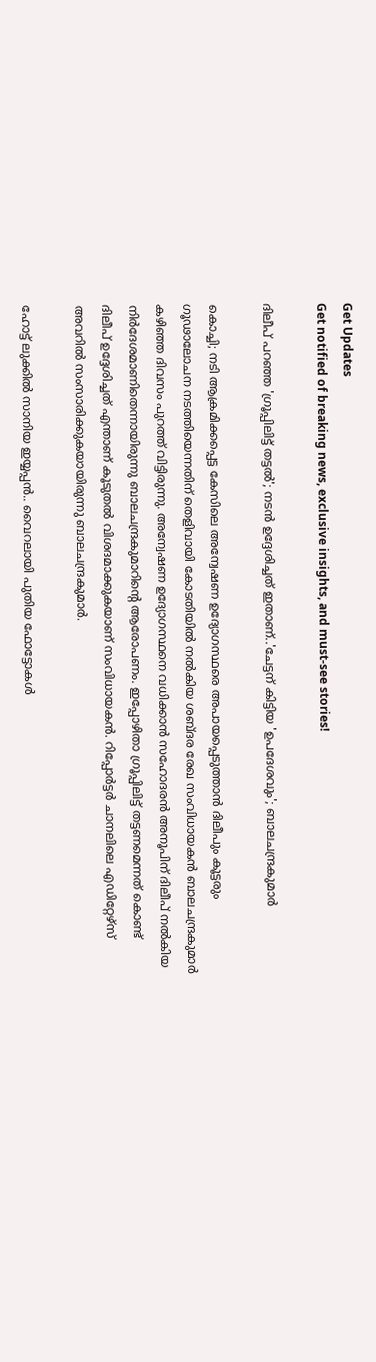Get Updates
Get notified of breaking news, exclusive insights, and must-see stories!

ദിലീപ് പറഞ്ഞ 'ഗ്രൂപ്പിലിട്ട് തട്ടൽ'; നടൻ ഉദ്ദേശിച്ചത് ഇതാണ്..'ചേട്ടന് കിട്ടിയ 'ഉപദേശവും'; ബാലചന്ദ്രകുമാർ

കൊച്ചി; നടി ആക്രമിക്കപ്പെട്ട കേസിലെ അന്വേഷണ ഉദ്യോഗസ്ഥരെ അപായപ്പെടുത്താൻ ദിലീപും കൂട്ടരും ഗൂഢാലോചന നടത്തിയെന്നതിന് തെളിവായി കോടതിയിൽ നൽകിയ ശബ്ദര രേഖ സംവിധായകൻ ബാലചന്ദ്രകുമാർ കഴിഞ്ഞ ദിവസം പുറത്ത് വിട്ടിരുന്നു. അന്വേഷണ ഉദ്യോഗസ്ഥനെ വധിക്കാന്‍ സഹോദരന്‍ അനൂപിന് ദിലീപ് നല്‍കിയ നിര്‍ദേശമാണിതെന്നായിരുന്നു ബാലചന്ദ്രകുമാറിന്റെ ആരോപണം. ഇപ്പോഴിതാ ഗ്രൂപ്പിലിട്ട് തട്ടണമെന്നത് കൊണ്ട് ദിലീപ് ഉദ്ദേശിച്ചത് എന്താണ് കൂടുതൽ വിശദമാക്കുകയാണ് സംവിധായകൻ. റിപ്പോർട്ടർ ചാനലിലെ എഡിറ്റേഴ്സ് അവറിൽ സംസാരിക്കുകയായിരുന്നു ബാലചന്ദ്രകുമാർ.

ഹോട്ട് ലുക്കിൽ സാനിയ ഇയ്യപ്പൻ.. വൈറലായി പുതിയ ഫോട്ടോകൾ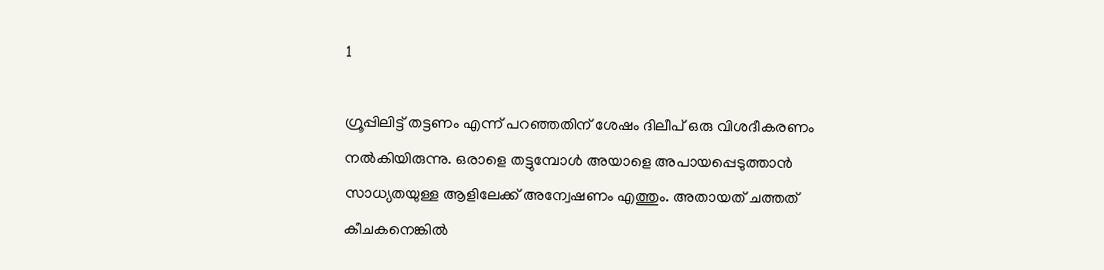1

ഗ്രൂപ്പിലിട്ട് തട്ടണം എന്ന് പറഞ്ഞതിന് ശേഷം ദിലീപ് ഒരു വിശദീകരണം നൽകിയിരുന്നു. ഒരാളെ തട്ടുമ്പോൾ അയാളെ അപായപ്പെടുത്താൻ സാധ്യതയുള്ള ആളിലേക്ക് അന്വേഷണം എത്തും. അതായത് ചത്തത് കീചകനെങ്കിൽ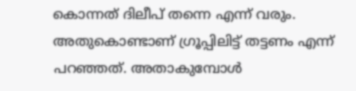കൊന്നത് ദിലീപ് തന്നെ എന്ന് വരും. അതുകൊണ്ടാണ് ഗ്രൂപ്പിലിട്ട് തട്ടണം എന്ന് പറഞ്ഞത്. അതാകുമ്പോൾ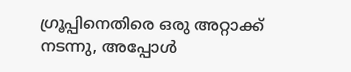ഗ്രൂപ്പിനെതിരെ ഒരു അറ്റാക്ക് നടന്നു, അപ്പോൾ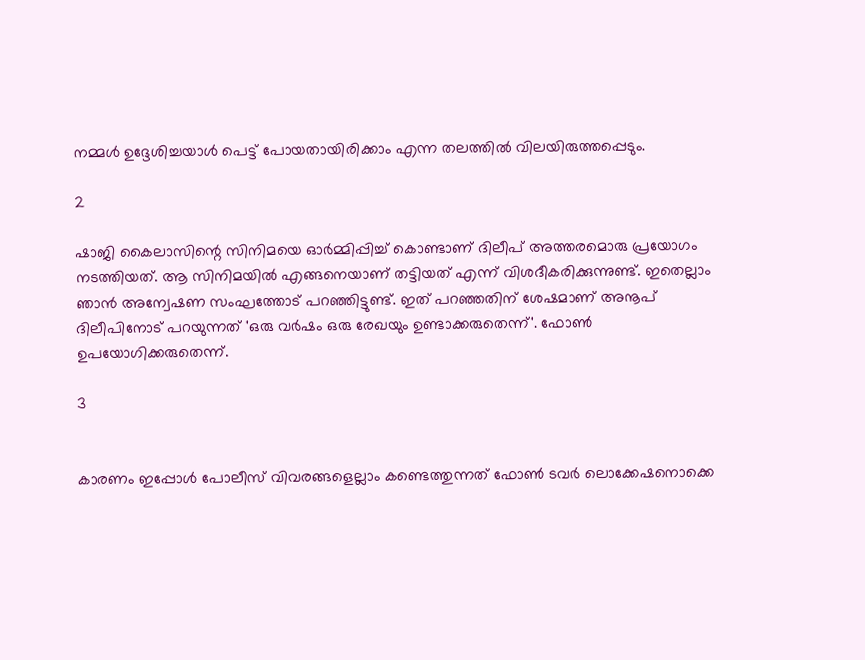നമ്മൾ ഉദ്ദേശിച്ചയാൾ പെട്ട് പോയതായിരിക്കാം എന്ന തലത്തിൽ വിലയിരുത്തപ്പെടും.

2

ഷാജി കൈലാസിന്റെ സിനിമയെ ഓർമ്മിപ്പിച്ച് കൊണ്ടാണ് ദിലീപ് അത്തരമൊരു പ്രയോഗം നടത്തിയത്. ആ സിനിമയിൽ എങ്ങനെയാണ് തട്ടിയത് എന്ന് വിശദീകരിക്കുന്നുണ്ട്. ഇതെല്ലാം ഞാൻ അന്വേഷണ സംഘത്തോട് പറഞ്ഞിട്ടുണ്ട്. ഇത് പറഞ്ഞതിന് ശേഷമാണ് അനൂപ് ദിലീപിനോട് പറയുന്നത് 'ഒരു വര്‍ഷം ഒരു രേഖയും ഉണ്ടാക്കരുതെന്ന്'. ഫോൺ ഉപയോഗിക്കരുതെന്ന്.

3


കാരണം ഇപ്പോൾ പോലീസ് വിവരങ്ങളെല്ലാം കണ്ടെത്തുന്നത് ഫോൺ ടവർ ലൊക്കേഷനൊക്കെ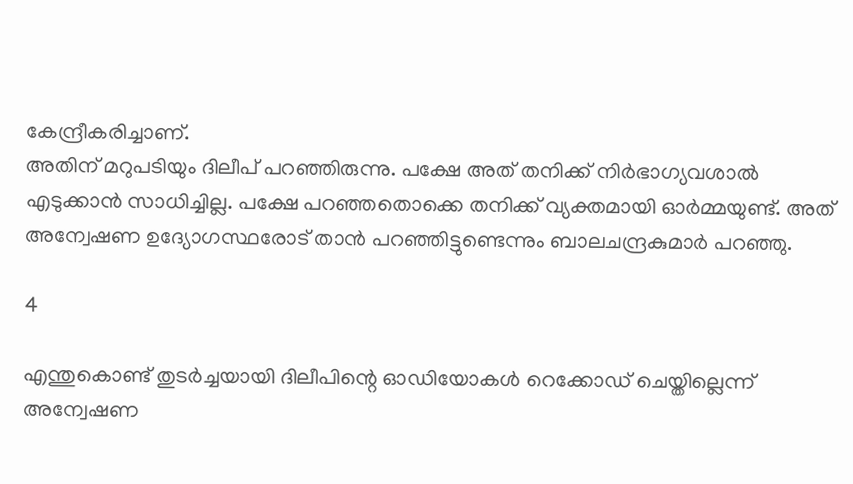കേന്ദ്രീകരിച്ചാണ്.
അതിന് മറുപടിയും ദിലീപ് പറഞ്ഞിരുന്നു. പക്ഷേ അത് തനിക്ക് നിർഭാഗ്യവശാൽ എടുക്കാൻ സാധിച്ചില്ല. പക്ഷേ പറഞ്ഞതൊക്കെ തനിക്ക് വ്യക്തമായി ഓർമ്മയുണ്ട്. അത് അന്വേഷണ ഉദ്യോഗസ്ഥരോട് താൻ പറഞ്ഞിട്ടുണ്ടെന്നും ബാലചന്ദ്രകുമാർ പറഞ്ഞു.

4

എന്തുകൊണ്ട് തുടർച്ചയായി ദിലീപിന്റെ ഓഡിയോകൾ റെക്കോഡ് ചെയ്തില്ലെന്ന് അന്വേഷണ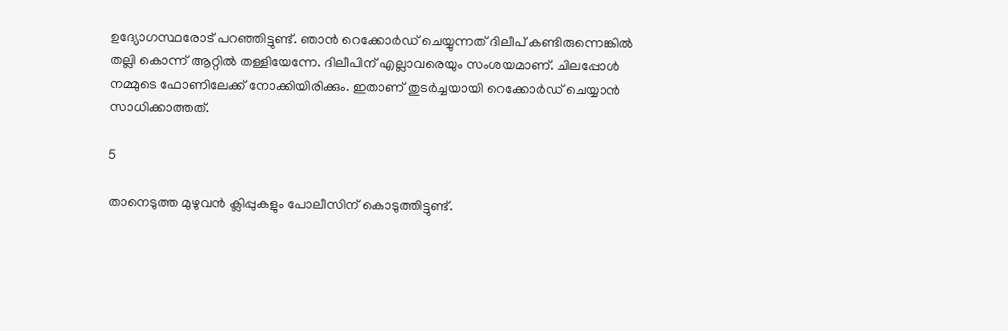ഉദ്യോഗസ്ഥരോട് പറഞ്ഞിട്ടുണ്ട്. ഞാന്‍ റെക്കോര്‍ഡ് ചെയ്യുന്നത് ദിലീപ് കണ്ടിരുന്നെങ്കില്‍ തല്ലി കൊന്ന് ആറ്റില്‍ തള്ളിയേന്നേ. ദിലീപിന് എല്ലാവരെയും സംശയമാണ്. ചിലപ്പോള്‍ നമ്മുടെ ഫോണിലേക്ക് നോക്കിയിരിക്കും. ഇതാണ് തുടര്‍ച്ചയായി റെക്കോര്‍ഡ് ചെയ്യാന്‍ സാധിക്കാത്തത്.

5

താനെടുത്ത മുഴുവൻ ക്ലിപ്പുകളും പോലീസിന് കൊടുത്തിട്ടുണ്ട്.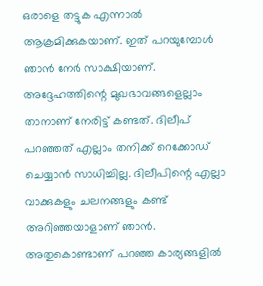ഒരാളെ തട്ടുക എന്നാൽ ആക്രമിക്കുകയാണ്. ഇത് പറയുമ്പോൾ ഞാൻ നേർ സാക്ഷിയാണ്. അദ്ദേഹത്തിന്റെ മുഖഭാവങ്ങളെല്ലാം താനാണ് നേരിട്ട് കണ്ടത്. ദിലീപ് പറഞ്ഞത് എല്ലാം തനിക്ക് റെക്കോഡ് ചെയ്യാൻ സാധിച്ചില്ല. ദിലീപിന്റെ എല്ലാ വാക്കുകളും ചലനങ്ങളും കണ്ട് അറിഞ്ഞയാളാണ് ഞാന്‍. അതുകൊണ്ടാണ് പറഞ്ഞ കാര്യങ്ങളില്‍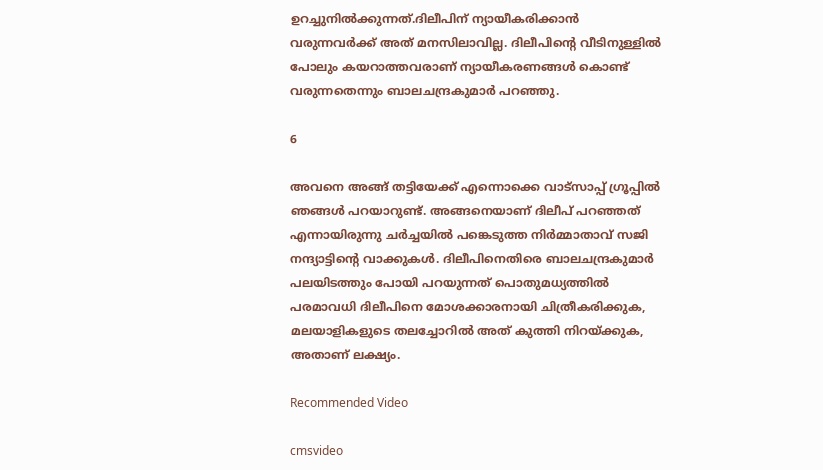ഉറച്ചുനില്‍ക്കുന്നത്.ദിലീപിന് ന്യായീകരിക്കാന്‍ വരുന്നവര്‍ക്ക് അത് മനസിലാവില്ല. ദിലീപിന്റെ വീടിനുള്ളില്‍ പോലും കയറാത്തവരാണ് ന്യായീകരണങ്ങള്‍ കൊണ്ട് വരുന്നതെന്നും ബാലചന്ദ്രകുമാർ പറഞ്ഞു.

6

അവനെ അങ്ങ് തട്ടിയേക്ക് എന്നൊക്കെ വാട്സാപ്പ് ഗ്രൂപ്പിൽ ഞങ്ങൾ പറയാറുണ്ട്. അങ്ങനെയാണ് ദിലീപ് പറഞ്ഞത് എന്നായിരുന്നു ചർച്ചയിൽ പങ്കെടുത്ത നിർമ്മാതാവ് സജി നന്ദ്യാട്ടിന്റെ വാക്കുകൾ. ദിലീപിനെതിരെ ബാലചന്ദ്രകുമാർ പലയിടത്തും പോയി പറയുന്നത് പൊതുമധ്യത്തിൽ പരമാവധി ദിലീപിനെ മോശക്കാരനായി ചിത്രീകരിക്കുക, മലയാളികളുടെ തലച്ചോറിൽ അത് കുത്തി നിറയ്ക്കുക, അതാണ് ലക്ഷ്യം.

Recommended Video

cmsvideo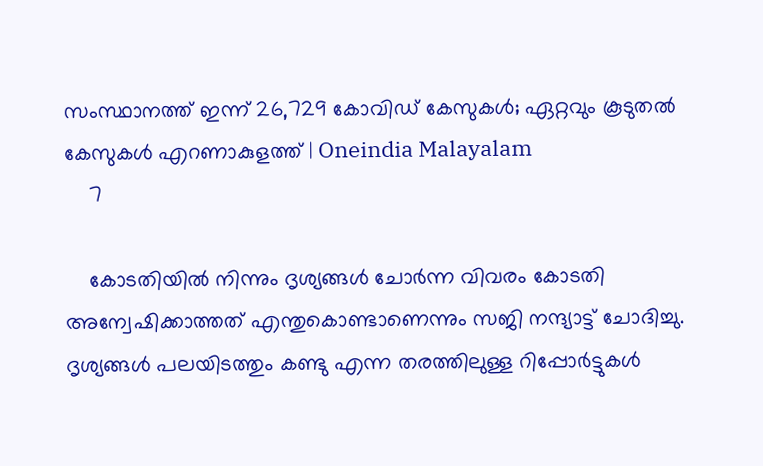സംസ്ഥാനത്ത് ഇന്ന് 26,729 കോവിഡ് കേസുകള്‍; ഏറ്റവും കൂടുതല്‍ കേസുകള്‍ എറണാകുളത്ത് | Oneindia Malayalam
    7

    കോടതിയിൽ നിന്നും ദൃശ്യങ്ങൾ ചോർന്ന വിവരം കോടതി അന്വേഷിക്കാത്തത് എന്തുകൊണ്ടാണെന്നും സജി നന്ദ്യാട്ട് ചോദിച്ചു. ദൃശ്യങ്ങൾ പലയിടത്തും കണ്ടു എന്ന തരത്തിലുള്ള റിപ്പോർട്ടുകൾ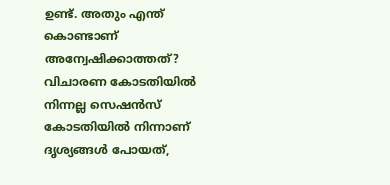ഉണ്ട്. അതും എന്ത് കൊണ്ടാണ് അന്വേഷിക്കാത്തത്? വിചാരണ കോടതിയിൽ നിന്നല്ല സെഷൻസ് കോടതിയിൽ നിന്നാണ് ദൃശ്യങ്ങൾ പോയത്,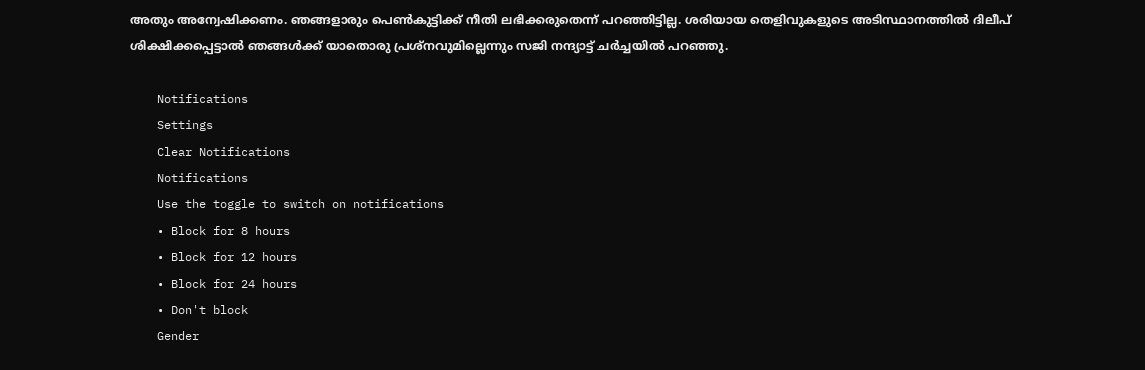അതും അന്വേഷിക്കണം. ഞങ്ങളാരും പെൺകുട്ടിക്ക് നീതി ലഭിക്കരുതെന്ന് പറഞ്ഞിട്ടില്ല. ശരിയായ തെളിവുകളുടെ അടിസ്ഥാനത്തിൽ ദിലീപ് ശിക്ഷിക്കപ്പെട്ടാൽ ഞങ്ങൾക്ക് യാതൊരു പ്രശ്നവുമില്ലെന്നും സജി നന്ദ്യാട്ട് ചർച്ചയിൽ പറഞ്ഞു.

    Notifications
    Settings
    Clear Notifications
    Notifications
    Use the toggle to switch on notifications
    • Block for 8 hours
    • Block for 12 hours
    • Block for 24 hours
    • Don't block
    Gender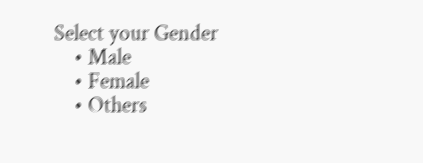Select your Gender
    • Male
    • Female
    • Others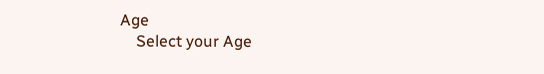Age
    Select your Age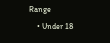Range
    • Under 18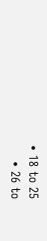• 18 to 25
    • 26 to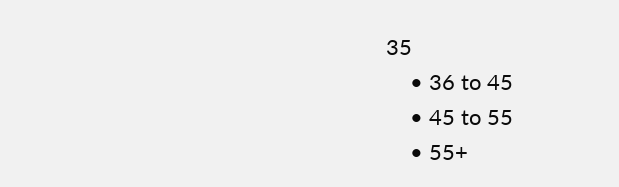35
    • 36 to 45
    • 45 to 55
    • 55+